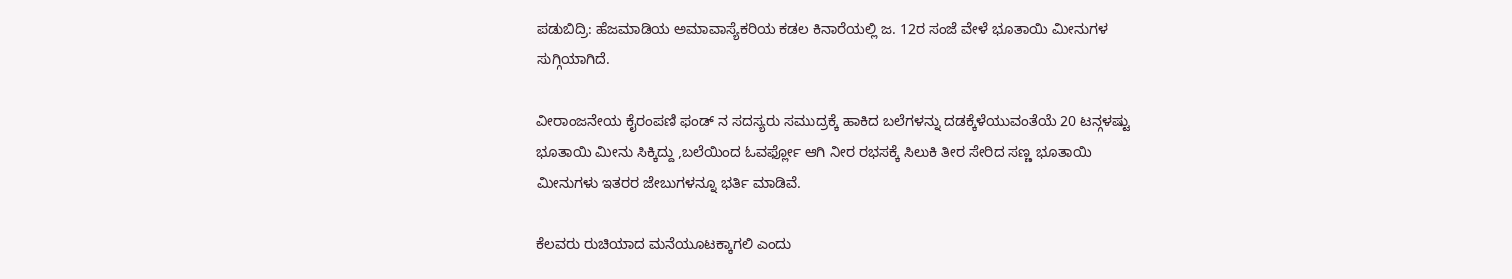ಪಡುಬಿದ್ರಿ: ಹೆಜಮಾಡಿಯ ಅಮಾವಾಸ್ಯೆಕರಿಯ ಕಡಲ ಕಿನಾರೆಯಲ್ಲಿ ಜ. 12ರ ಸಂಜೆ ವೇಳೆ ಭೂತಾಯಿ ಮೀನುಗಳ ಸುಗ್ಗಿಯಾಗಿದೆ.

ವೀರಾಂಜನೇಯ ಕೈರಂಪಣಿ ಫಂಡ್ ನ ಸದಸ್ಯರು ಸಮುದ್ರಕ್ಕೆ ಹಾಕಿದ ಬಲೆಗಳನ್ನು ದಡಕ್ಕೆಳೆಯುವಂತೆಯೆ 20 ಟನ್ಗಳಷ್ಟು ಭೂತಾಯಿ ಮೀನು ಸಿಕ್ಕಿದ್ದು ,ಬಲೆಯಿಂದ ಓವರ್ಫ್ಲೋ ಆಗಿ ನೀರ ರಭಸಕ್ಕೆ ಸಿಲುಕಿ ತೀರ ಸೇರಿದ ಸಣ್ಣ ಭೂತಾಯಿ ಮೀನುಗಳು ಇತರರ ಜೇಬುಗಳನ್ನೂ ಭರ್ತಿ ಮಾಡಿವೆ.

ಕೆಲವರು ರುಚಿಯಾದ ಮನೆಯೂಟಕ್ಕಾಗಲಿ ಎಂದು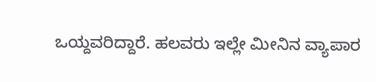ಒಯ್ದವರಿದ್ದಾರೆ. ಹಲವರು ಇಲ್ಲೇ ಮೀನಿನ ವ್ಯಾಪಾರ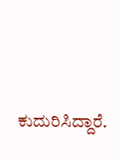ಕುದುರಿಸಿದ್ದಾರೆ.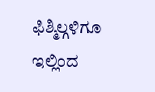ಫಿಶ್ಮಿಲ್ಗಳಿಗೂ ಇಲ್ಲಿಂದ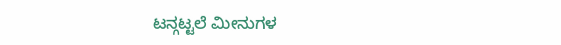ಟನ್ಗಟ್ಟಲೆ ಮೀನುಗಳ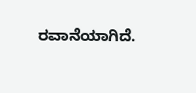ರವಾನೆಯಾಗಿದೆ.